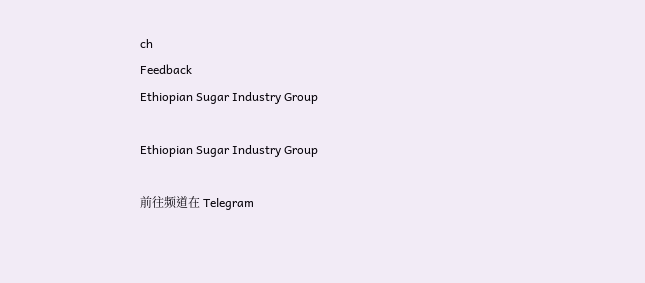ch
Feedback
Ethiopian Sugar Industry Group

Ethiopian Sugar Industry Group

前往频道在 Telegram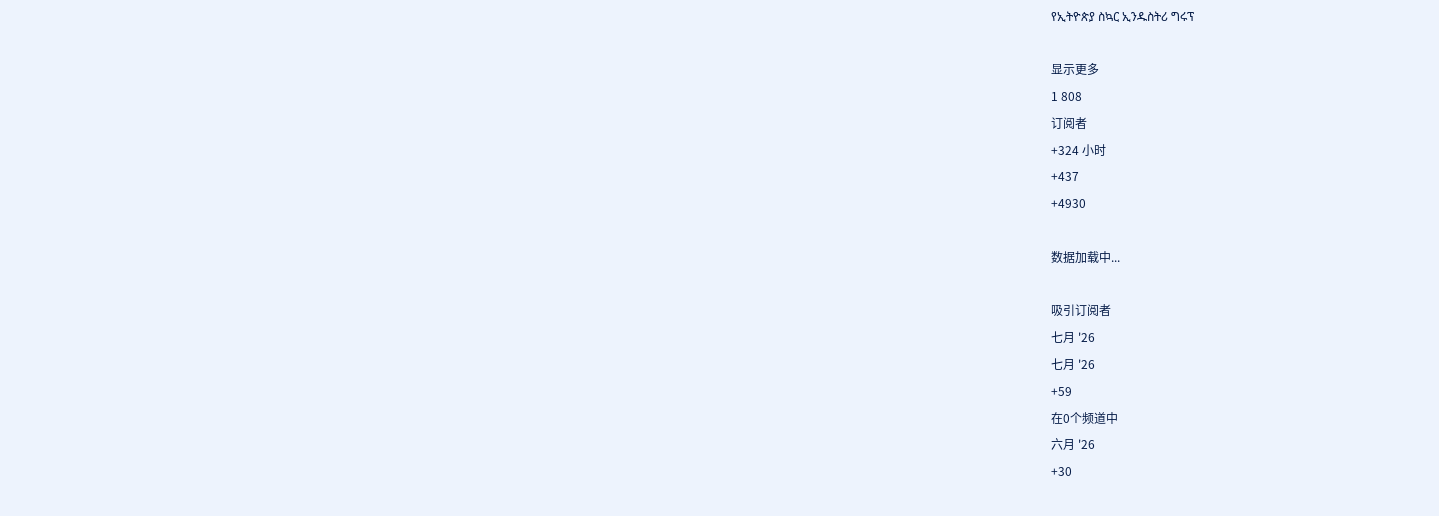የኢትዮጵያ ስኳር ኢንዱስትሪ ግሩፕ

显示更多
1 808
订阅者
+324 小时
+437
+4930

数据加载中...

吸引订阅者
七月 '26
七月 '26
+59
在0个频道中
六月 '26
+30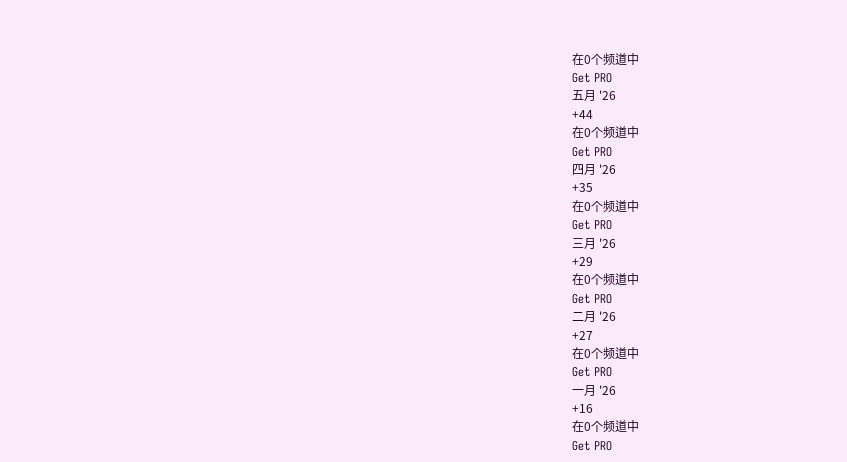在0个频道中
Get PRO
五月 '26
+44
在0个频道中
Get PRO
四月 '26
+35
在0个频道中
Get PRO
三月 '26
+29
在0个频道中
Get PRO
二月 '26
+27
在0个频道中
Get PRO
一月 '26
+16
在0个频道中
Get PRO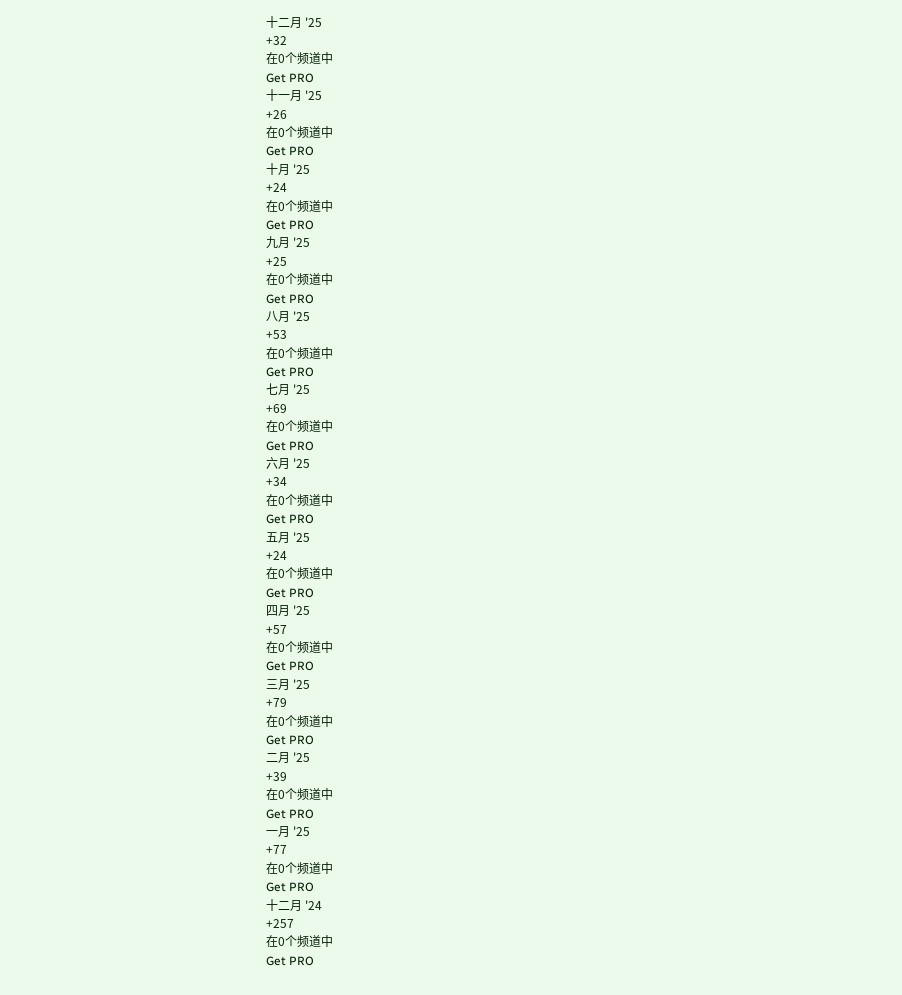十二月 '25
+32
在0个频道中
Get PRO
十一月 '25
+26
在0个频道中
Get PRO
十月 '25
+24
在0个频道中
Get PRO
九月 '25
+25
在0个频道中
Get PRO
八月 '25
+53
在0个频道中
Get PRO
七月 '25
+69
在0个频道中
Get PRO
六月 '25
+34
在0个频道中
Get PRO
五月 '25
+24
在0个频道中
Get PRO
四月 '25
+57
在0个频道中
Get PRO
三月 '25
+79
在0个频道中
Get PRO
二月 '25
+39
在0个频道中
Get PRO
一月 '25
+77
在0个频道中
Get PRO
十二月 '24
+257
在0个频道中
Get PRO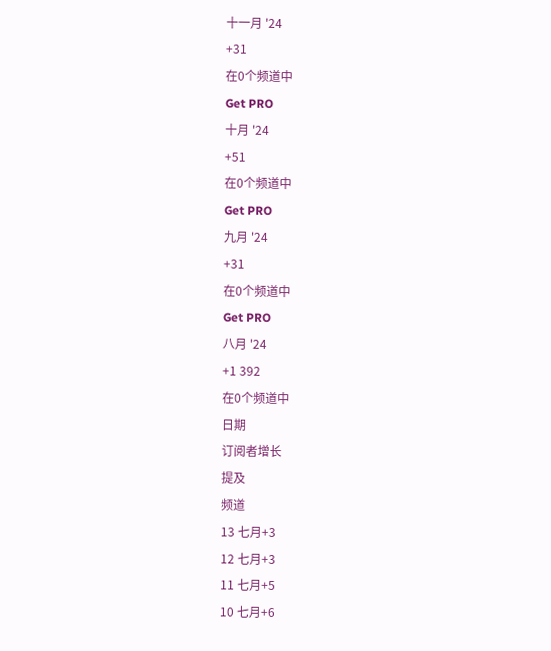十一月 '24
+31
在0个频道中
Get PRO
十月 '24
+51
在0个频道中
Get PRO
九月 '24
+31
在0个频道中
Get PRO
八月 '24
+1 392
在0个频道中
日期
订阅者增长
提及
频道
13 七月+3
12 七月+3
11 七月+5
10 七月+6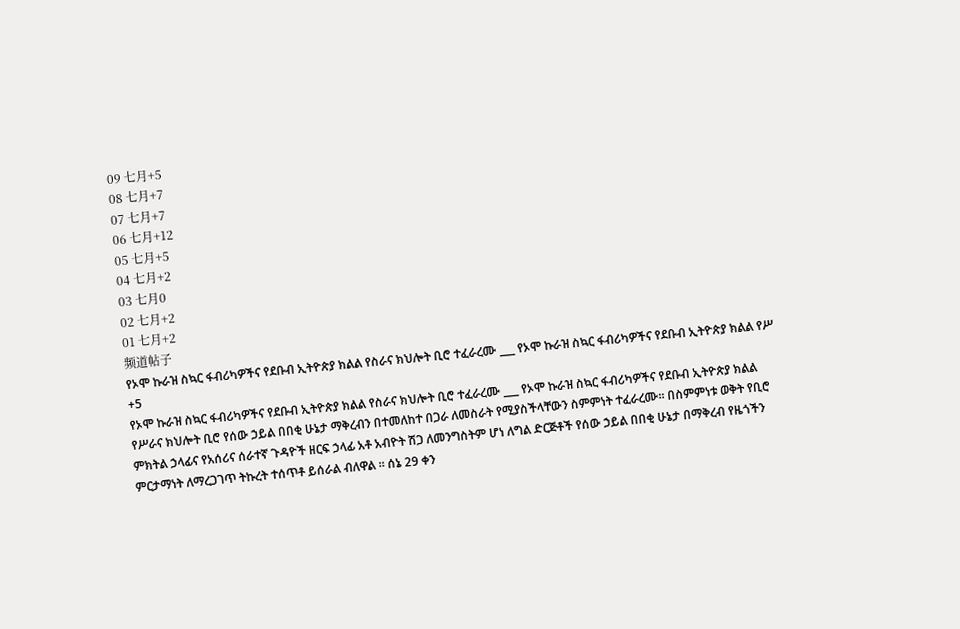09 七月+5
08 七月+7
07 七月+7
06 七月+12
05 七月+5
04 七月+2
03 七月0
02 七月+2
01 七月+2
频道帖子
የኦሞ ኩራዝ ስኳር ፋብሪካዎችና የደቡብ ኢትዮጵያ ክልል የስራና ክህሎት ቢሮ ተፈራረሙ ___ የኦሞ ኩራዝ ስኳር ፋብሪካዎችና የደቡብ ኢትዮጵያ ክልል የሥ
+5
የኦሞ ኩራዝ ስኳር ፋብሪካዎችና የደቡብ ኢትዮጵያ ክልል የስራና ክህሎት ቢሮ ተፈራረሙ ___ የኦሞ ኩራዝ ስኳር ፋብሪካዎችና የደቡብ ኢትዮጵያ ክልል የሥራና ክህሎት ቢሮ የሰው ኃይል በበቂ ሁኔታ ማቅረብን በተመለከተ በጋራ ለመስራት የሚያስችላቸውን ስምምነት ተፈራረሙ። በስምምነቱ ወቅት የቢሮ ምክትል ኃላፊና የአሰሪና ሰራተኛ ጉዳዮች ዘርፍ ኃላፊ አቶ አብዮት ሽጋ ለመንግስትም ሆነ ለግል ድርጅቶች የሰው ኃይል በበቂ ሁኔታ በማቅረብ የዜጎችን ምርታማነት ለማረጋገጥ ትኩረት ተሰጥቶ ይሰራል ብለዋል ። ሰኔ 29 ቀን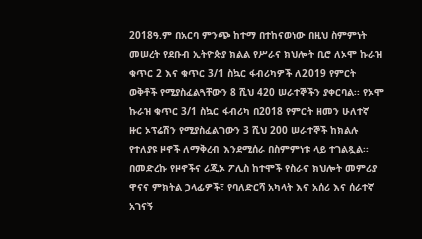2018ዓ.ም በአርባ ምንጭ ከተማ በተከናወነው በዚህ ስምምነት መሠረት የደቡብ ኢትዮጵያ ክልል የሥራና ክህሎት ቢሮ ለኦሞ ኩራዝ ቁጥር 2 እና ቁጥር 3/1 ስኳር ፋብሪካዎች ለ2019 የምርት ወቅቶች የሚያስፈልጓቸውን 8 ሺህ 420 ሠራተኞችን ያቀርባል፡፡ የኦሞ ኩራዝ ቁጥር 3/1 ስኳር ፋብሪካ በ2018 የምርት ዘመን ሁለተኛ ዙር ኦፕሬሽን የሚያስፈልገውን 3 ሺህ 200 ሠራተኞች ከክልሉ የተለያዩ ዞኖች ለማቅረብ እንደሚሰራ በስምምነቱ ላይ ተገልጿል፡፡ በመድረኩ የዞኖችና ሪጂኦ ፖሊስ ከተሞች የስራና ክህሎት መምሪያ ዋናና ምክትል ኃላፊዎች፣ የባለድርሻ አካላት እና አሰሪ እና ሰራተኛ አገናኝ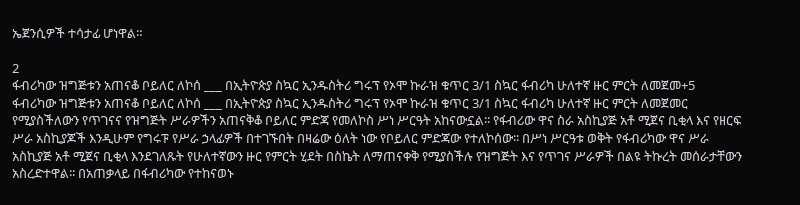ኤጀንሲዎች ተሳታፊ ሆነዋል።

2
ፋብሪካው ዝግጅቱን አጠናቆ ቦይለር ለኮሰ ___ በኢትዮጵያ ስኳር ኢንዱስትሪ ግሩፕ የኦሞ ኩራዝ ቁጥር 3/1 ስኳር ፋብሪካ ሁለተኛ ዙር ምርት ለመጀመ+5
ፋብሪካው ዝግጅቱን አጠናቆ ቦይለር ለኮሰ ___ በኢትዮጵያ ስኳር ኢንዱስትሪ ግሩፕ የኦሞ ኩራዝ ቁጥር 3/1 ስኳር ፋብሪካ ሁለተኛ ዙር ምርት ለመጀመር የሚያስችለውን የጥገናና የዝግጅት ሥራዎችን አጠናቅቆ ቦይለር ምድጃ የመለኮስ ሥነ ሥርዓት አከናውኗል፡፡ የፋብሪው ዋና ስራ አስኪያጅ አቶ ሚጀና ቢቂላ እና የዘርፍ ሥራ አስኪያጆች እንዲሁም የግሩፑ የሥራ ኃላፊዎች በተገኙበት በዛሬው ዕለት ነው የቦይለር ምድጃው የተለኮሰው፡፡ በሥነ ሥርዓቱ ወቅት የፋብሪካው ዋና ሥራ አስኪያጅ አቶ ሚጀና ቢቂላ እንደገለጹት የሁለተኛውን ዙር የምርት ሂደት በስኬት ለማጠናቀቅ የሚያስችሉ የዝግጅት እና የጥገና ሥራዎች በልዩ ትኩረት መሰራታቸውን አስረድተዋል፡፡ በአጠቃላይ በፋብሪካው የተከናወኑ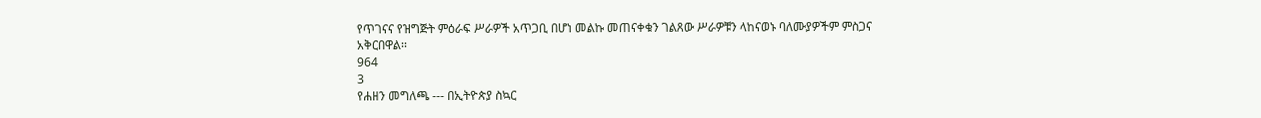የጥገናና የዝግጅት ምዕራፍ ሥራዎች አጥጋቢ በሆነ መልኩ መጠናቀቁን ገልጸው ሥራዎቹን ላከናወኑ ባለሙያዎችም ምስጋና አቅርበዋል፡፡
964
3
የሐዘን መግለጫ --- በኢትዮጵያ ስኳር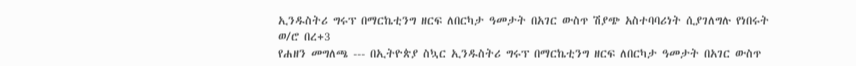ኢንዱስትሪ ግሩፕ በማርኬቲንግ ዘርፍ ለበርካታ ዓመታት በአገር ውስጥ ሽያጭ አስተባባሪነት ሲያገለግሉ የነበሩት ወ/ሮ በረ+3
የሐዘን መግለጫ --- በኢትዮጵያ ስኳር ኢንዱስትሪ ግሩፕ በማርኬቲንግ ዘርፍ ለበርካታ ዓመታት በአገር ውስጥ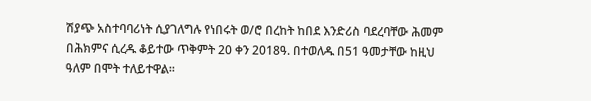ሽያጭ አስተባባሪነት ሲያገለግሉ የነበሩት ወ/ሮ በረከት ከበደ እንድሪስ ባደረባቸው ሕመም በሕክምና ሲረዱ ቆይተው ጥቅምት 20 ቀን 2018ዓ. በተወለዱ በ51 ዓመታቸው ከዚህ ዓለም በሞት ተለይተዋል፡፡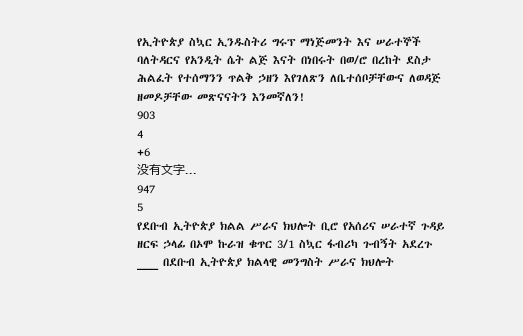የኢትዮጵያ ስኳር ኢንዱስትሪ ግሩፕ ማነጅመንት እና ሠራተኞች ባለትዳርና የአንዲት ሴት ልጅ እናት በነበሩት በወ/ሮ በረከት ደስታ ሕልፈት የተሰማንን ጥልቅ ኃዘን እየገለጽን ለቤተሰቦቻቸውና ለወዳጅ ዘመዶቻቸው መጽናናትን እንመኛለን!
903
4
+6
没有文字...
947
5
የደቡብ ኢትዮጵያ ክልል ሥራና ክህሎት ቢሮ የአሰሪና ሠራተኛ ጉዳይ ዘርፍ ኃላፊ በኦሞ ኩራዝ ቁጥር 3/1 ስኳር ፋብሪካ ጉብኝት አደረጉ ___ በደቡብ ኢትዮጵያ ክልላዊ መንግስት ሥራና ክህሎት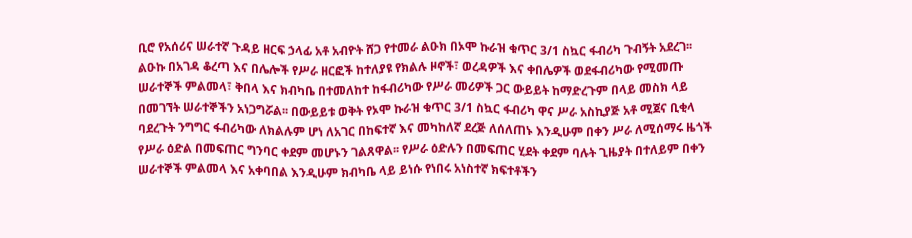ቢሮ የአሰሪና ሠራተኛ ጉዳይ ዘርፍ ኃላፊ አቶ አብዮት ሸጋ የተመራ ልዑክ በኦሞ ኩራዝ ቁጥር 3/1 ስኳር ፋብሪካ ጉብኝት አደረገ፡፡ ልዑኩ በአገዳ ቆረጣ እና በሌሎች የሥራ ዘርፎች ከተለያዩ የክልሉ ዞኖች፣ ወረዳዎች እና ቀበሌዎች ወደፋብሪካው የሚመጡ ሠራተኞች ምልመላ፣ ቅበላ እና ክብካቤ በተመለከተ ከፋብሪካው የሥራ መሪዎች ጋር ውይይት ከማድረጉም በላይ መስክ ላይ በመገኘት ሠራተኞችን አነጋግሯል፡፡ በውይይቱ ወቅት የኦሞ ኩራዝ ቁጥር 3/1 ስኳር ፋብሪካ ዋና ሥራ አስኪያጅ አቶ ሚጀና ቢቂላ ባደረጉት ንግግር ፋብሪካው ለክልሉም ሆነ ለአገር በከፍተኛ እና መካከለኛ ደረጅ ለሰለጠኑ እንዲሁም በቀን ሥራ ለሚሰማሩ ዜጎች የሥራ ዕድል በመፍጠር ግንባር ቀደም መሆኑን ገልጸዋል፡፡ የሥራ ዕድሉን በመፍጠር ሂደት ቀደም ባሉት ጊዜያት በተለይም በቀን ሠራተኞች ምልመላ እና አቀባበል እንዲሁም ክብካቤ ላይ ይነሱ የነበሩ አነስተኛ ክፍተቶችን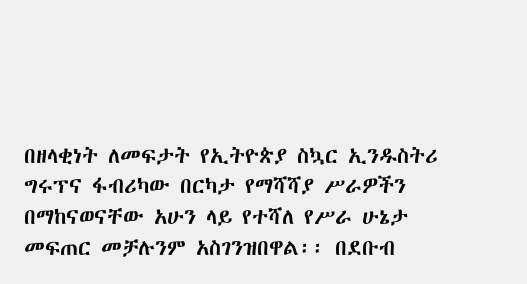በዘላቂነት ለመፍታት የኢትዮጵያ ስኳር ኢንዱስትሪ ግሩፕና ፋብሪካው በርካታ የማሻሻያ ሥራዎችን በማከናወናቸው አሁን ላይ የተሻለ የሥራ ሁኔታ መፍጠር መቻሉንም አስገንዝበዋል፡፡ በደቡብ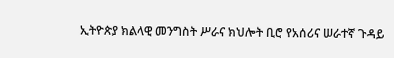ኢትዮጵያ ክልላዊ መንግስት ሥራና ክህሎት ቢሮ የአሰሪና ሠራተኛ ጉዳይ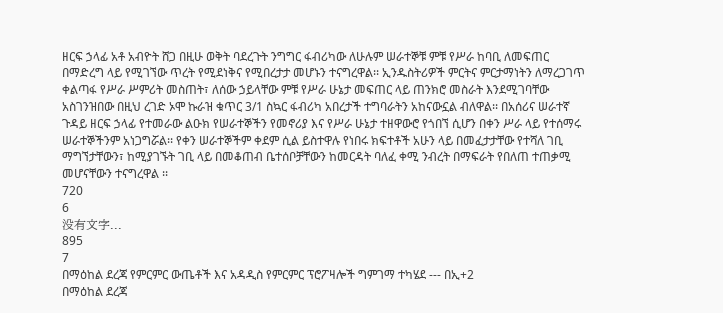ዘርፍ ኃላፊ አቶ አብዮት ሸጋ በዚሁ ወቅት ባደረጉት ንግግር ፋብሪካው ለሁሉም ሠራተኞቹ ምቹ የሥራ ከባቢ ለመፍጠር በማድረግ ላይ የሚገኘው ጥረት የሚደነቅና የሚበረታታ መሆኑን ተናግረዋል፡፡ ኢንዱስትሪዎች ምርትና ምርታማነትን ለማረጋገጥ ቀልጣፋ የሥራ ሥምሪት መስጠት፣ ለሰው ኃይላቸው ምቹ የሥራ ሁኔታ መፍጠር ላይ ጠንክሮ መስራት እንደሚገባቸው አስገንዝበው በዚህ ረገድ ኦሞ ኩራዝ ቁጥር 3/1 ስኳር ፋብሪካ አበረታች ተግባራትን አከናውኗል ብለዋል፡፡ በአሰሪና ሠራተኛ ጉዳይ ዘርፍ ኃላፊ የተመራው ልዑክ የሠራተኞችን የመኖሪያ እና የሥራ ሁኔታ ተዘዋውሮ የጎበኘ ሲሆን በቀን ሥራ ላይ የተሰማሩ ሠራተኞችንም አነጋግሯል፡፡ የቀን ሠራተኞችም ቀደም ሲል ይስተዋሉ የነበሩ ክፍተቶች አሁን ላይ በመፈታታቸው የተሻለ ገቢ ማግኘታቸውን፣ ከሚያገኙት ገቢ ላይ በመቆጠብ ቤተሰቦቻቸውን ከመርዳት ባለፈ ቀሚ ንብረት በማፍራት የበለጠ ተጠቃሚ መሆናቸውን ተናግረዋል ፡፡
720
6
没有文字...
895
7
በማዕከል ደረጃ የምርምር ውጤቶች እና አዳዲስ የምርምር ፕሮፖዛሎች ግምገማ ተካሄደ --- በኢ+2
በማዕከል ደረጃ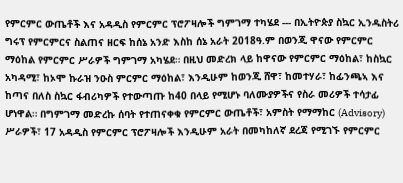የምርምር ውጤቶች እና አዳዲስ የምርምር ፕሮፖዛሎች ግምገማ ተካሄደ --- በኢትዮጵያ ስኳር ኢንዱስትሪ ግሩፕ የምርምርና ስልጠና ዘርፍ ከሰኔ አንድ እስከ ሰኔ አራት 2018ዓ.ም በወንጂ ዋናው የምርምር ማዕከል የምርምር ሥራዎች ግምገማ አካሄደ። በዚህ መድረክ ላይ ከዋናው የምርምር ማዕከል፣ ከስኳር አካዳሚ፣ ከኦሞ ኩራዝ ንዑስ ምርምር ማዕከል፣ እንዲሁም ከወንጂ ሸዋ፣ ከመተሃራ፣ ከፊንጫኣ እና ከጣና በለስ ስኳር ፋብሪካዎች የተውጣጡ ከ40 በላይ የሚሆኑ ባለሙያዎችና የስራ መሪዎች ተሳታፊ ሆነዋል። በግምገማ መድረኩ ሰባት የተጠናቀቁ የምርምር ውጤቶች፣ አምስት የማማከር (Advisory) ሥራዎች፣ 17 አዳዲስ የምርምር ፕሮፖዛሎች እንዲሁም አራት በመካከለኛ ደረጃ የሚገኙ የምርምር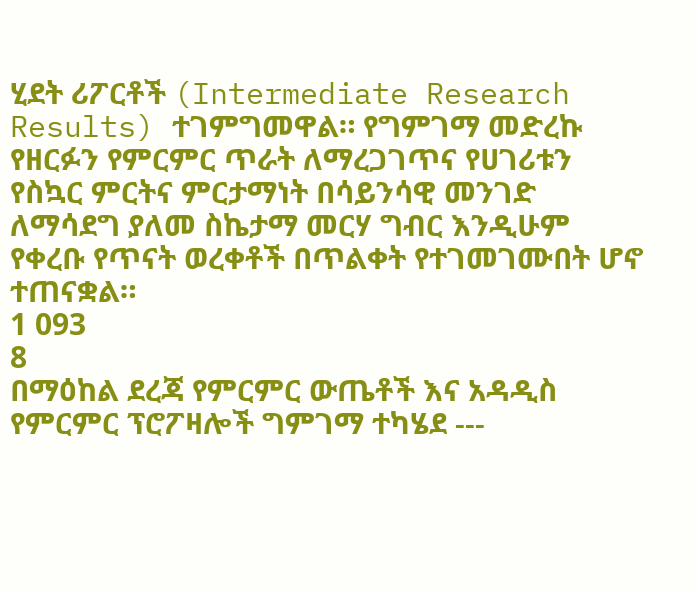ሂደት ሪፖርቶች (Intermediate Research Results) ተገምግመዋል። የግምገማ መድረኩ የዘርፉን የምርምር ጥራት ለማረጋገጥና የሀገሪቱን የስኳር ምርትና ምርታማነት በሳይንሳዊ መንገድ ለማሳደግ ያለመ ስኬታማ መርሃ ግብር እንዲሁም የቀረቡ የጥናት ወረቀቶች በጥልቀት የተገመገሙበት ሆኖ ተጠናቋል።
1 093
8
በማዕከል ደረጃ የምርምር ውጤቶች እና አዳዲስ የምርምር ፕሮፖዛሎች ግምገማ ተካሄደ ---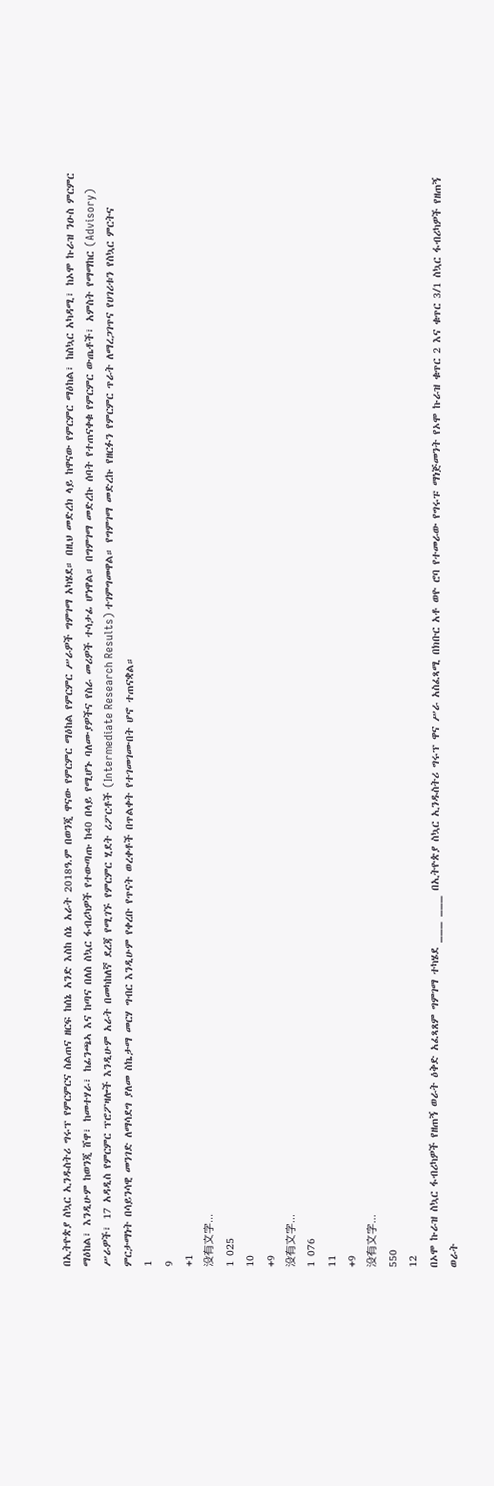በኢትዮጵያ ስኳር ኢንዱስትሪ ግሩፕ የምርምርና ስልጠና ዘርፍ ከሰኔ አንድ እስከ ሰኔ አራት 2018ዓ.ም በወንጂ ዋናው የምርምር ማዕከል የምርምር ሥራዎች ግምገማ አካሄደ። በዚህ መድረክ ላይ ከዋናው የምርምር ማዕከል፣ ከስኳር አካዳሚ፣ ከኦሞ ኩራዝ ንዑስ ምርምር ማዕከል፣ እንዲሁም ከወንጂ ሸዋ፣ ከመተሃራ፣ ከፊንጫኣ እና ከጣና በለስ ስኳር ፋብሪካዎች የተውጣጡ ከ40 በላይ የሚሆኑ ባለሙያዎችና የስራ መሪዎች ተሳታፊ ሆነዋል። በግምገማ መድረኩ ሰባት የተጠናቀቁ የምርምር ውጤቶች፣ አምስት የማማከር (Advisory) ሥራዎች፣ 17 አዳዲስ የምርምር ፕሮፖዛሎች እንዲሁም አራት በመካከለኛ ደረጃ የሚገኙ የምርምር ሂደት ሪፖርቶች (Intermediate Research Results) ተገምግመዋል። የግምገማ መድረኩ የዘርፉን የምርምር ጥራት ለማረጋገጥና የሀገሪቱን የስኳር ምርትና ምርታማነት በሳይንሳዊ መንገድ ለማሳደግ ያለመ ስኬታማ መርሃ ግብር እንዲሁም የቀረቡ የጥናት ወረቀቶች በጥልቀት የተገመገሙበት ሆኖ ተጠናቋል።
1
9
+1
没有文字...
1 025
10
+9
没有文字...
1 076
11
+9
没有文字...
550
12
በኦሞ ኩራዝ ስኳር ፋብሪካዎች የዘጠኝ ወራት ዕቅድ አፈጻጸም ግምገማ ተካሄደ ___ ___ በኢትዮጵያ ስኳር ኢንዱስትሪ ግሩፕ ዋና ሥራ አስፈጻሚ በክቡር አቶ ወዮ ሮባ የተመራው የግሩፑ ማነጅመንት የኦሞ ኩራዝ ቁጥር 2 እና ቁጥር 3/1 ስኳር ፋብሪካዎች የዘጠኝ ወራት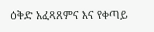ዕቅድ አፈጻጸምና እና የቀጣይ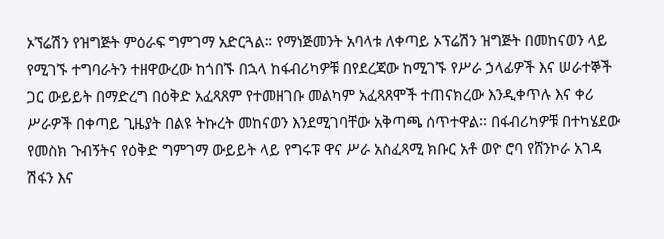ኦኘሬሽን የዝግጅት ምዕራፍ ግምገማ አድርጓል። የማነጅመንት አባላቱ ለቀጣይ ኦፕሬሽን ዝግጅት በመከናወን ላይ የሚገኙ ተግባራትን ተዘዋውረው ከጎበኙ በኋላ ከፋብሪካዎቹ በየደረጃው ከሚገኙ የሥራ ኃላፊዎች እና ሠራተኞች ጋር ውይይት በማድረግ በዕቅድ አፈጻጸም የተመዘገቡ መልካም አፈጻጸሞች ተጠናክረው እንዲቀጥሉ እና ቀሪ ሥራዎች በቀጣይ ጊዜያት በልዩ ትኩረት መከናወን እንደሚገባቸው አቅጣጫ ሰጥተዋል፡፡ በፋብሪካዎቹ በተካሄደው የመስክ ጉብኝትና የዕቅድ ግምገማ ውይይት ላይ የግሩፑ ዋና ሥራ አስፈጻሚ ክቡር አቶ ወዮ ሮባ የሸንኮራ አገዳ ሽፋን እና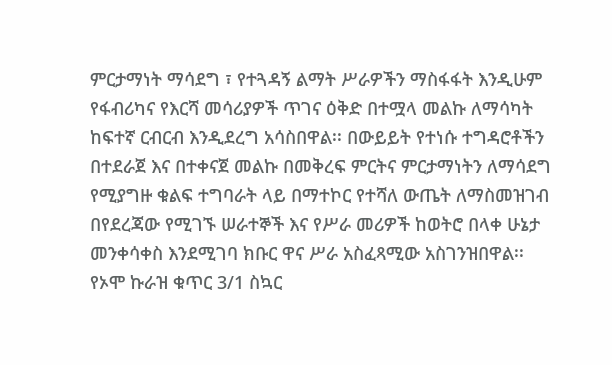ምርታማነት ማሳደግ ፣ የተጓዳኝ ልማት ሥራዎችን ማስፋፋት እንዲሁም የፋብሪካና የእርሻ መሳሪያዎች ጥገና ዕቅድ በተሟላ መልኩ ለማሳካት ከፍተኛ ርብርብ እንዲደረግ አሳስበዋል፡፡ በውይይት የተነሱ ተግዳሮቶችን በተደራጀ እና በተቀናጀ መልኩ በመቅረፍ ምርትና ምርታማነትን ለማሳደግ የሚያግዙ ቁልፍ ተግባራት ላይ በማተኮር የተሻለ ውጤት ለማስመዝገብ በየደረጃው የሚገኙ ሠራተኞች እና የሥራ መሪዎች ከወትሮ በላቀ ሁኔታ መንቀሳቀስ እንደሚገባ ክቡር ዋና ሥራ አስፈጻሚው አስገንዝበዋል፡፡ የኦሞ ኩራዝ ቁጥር 3/1 ስኳር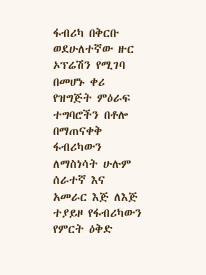ፋብሪካ በቅርቡ ወደሁለተኛው ዙር ኦፕሬሽን የሚገባ በመሆኑ ቀሪ የዝግጅት ምዕራፍ ተግባሮችን በቶሎ በማጠናቀቅ ፋብሪካውን ለማስነሳት ሁሉም ሰራተኛ እና አመራር እጅ ለእጅ ተያይዞ የፋብሪካውን የምርት ዕቅድ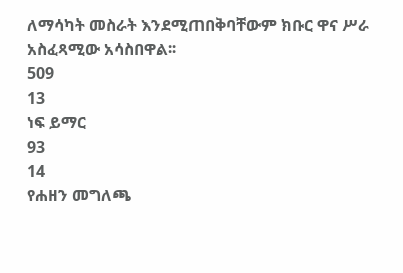ለማሳካት መስራት እንደሚጠበቅባቸውም ክቡር ዋና ሥራ አስፈጻሚው አሳስበዋል፡፡
509
13
ነፍ ይማር
93
14
የሐዘን መግለጫ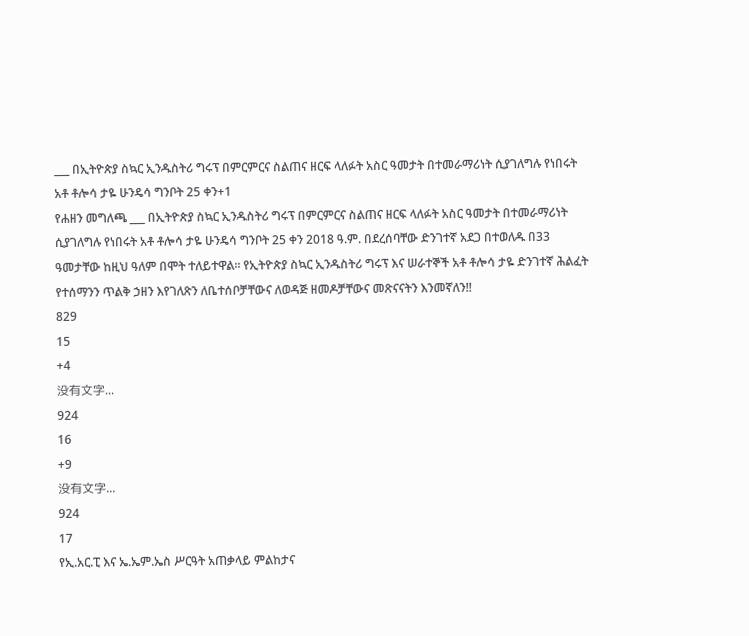___ በኢትዮጵያ ስኳር ኢንዱስትሪ ግሩፕ በምርምርና ስልጠና ዘርፍ ላለፉት አስር ዓመታት በተመራማሪነት ሲያገለግሉ የነበሩት አቶ ቶሎሳ ታዬ ሁንዴሳ ግንቦት 25 ቀን+1
የሐዘን መግለጫ ___ በኢትዮጵያ ስኳር ኢንዱስትሪ ግሩፕ በምርምርና ስልጠና ዘርፍ ላለፉት አስር ዓመታት በተመራማሪነት ሲያገለግሉ የነበሩት አቶ ቶሎሳ ታዬ ሁንዴሳ ግንቦት 25 ቀን 2018 ዓ.ም. በደረሰባቸው ድንገተኛ አደጋ በተወለዱ በ33 ዓመታቸው ከዚህ ዓለም በሞት ተለይተዋል፡፡ የኢትዮጵያ ስኳር ኢንዱስትሪ ግሩፕ እና ሠራተኞች አቶ ቶሎሳ ታዬ ድንገተኛ ሕልፈት የተሰማንን ጥልቅ ኃዘን እየገለጽን ለቤተሰቦቻቸውና ለወዳጅ ዘመዶቻቸውና መጽናናትን እንመኛለን!!
829
15
+4
没有文字...
924
16
+9
没有文字...
924
17
የኢ.አር.ፒ እና ኤ.ኤም.ኤስ ሥርዓት አጠቃላይ ምልከታና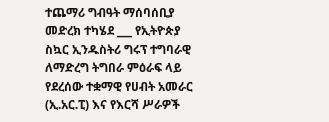ተጨማሪ ግብዓት ማሰባሰቢያ መድረክ ተካሄደ ___ የኢትዮጵያ ስኳር ኢንዱስትሪ ግሩፕ ተግባራዊ ለማድረግ ትግበራ ምዕራፍ ላይ የደረሰው ተቋማዊ የሀብት አመራር (ኢ.አር.ፒ) እና የእርሻ ሥራዎች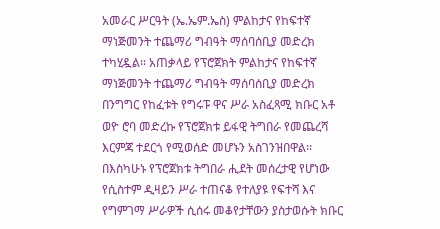አመራር ሥርዓት (ኤ.ኤም.ኤስ) ምልከታና የከፍተኛ ማነጅመንት ተጨማሪ ግብዓት ማሰባሰቢያ መድረክ ተካሂዷል፡፡ አጠቃላይ የፕሮጀክት ምልከታና የከፍተኛ ማነጅመንት ተጨማሪ ግብዓት ማሰባሰቢያ መድረክ በንግግር የከፈቱት የግሩፑ ዋና ሥራ አስፈጻሚ ክቡር አቶ ወዮ ሮባ መድረኩ የፕሮጀክቱ ይፋዊ ትግበራ የመጨረሻ እርምጃ ተደርጎ የሚወሰድ መሆኑን አስገንዝበዋል፡፡ በእስካሁኑ የፕሮጀክቱ ትግበራ ሒደት መሰረታዊ የሆነው የሲስተም ዲዛይን ሥራ ተጠናቆ የተለያዩ የፍተሻ እና የግምገማ ሥራዎች ሲሰሩ መቆየታቸውን ያስታወሱት ክቡር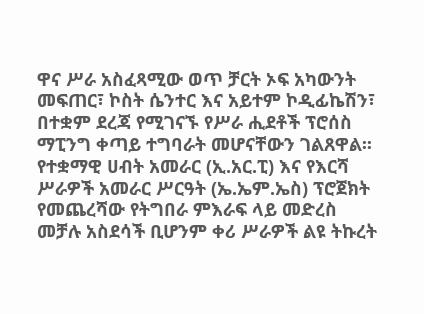ዋና ሥራ አስፈጻሚው ወጥ ቻርት ኦፍ አካውንት መፍጠር፣ ኮስት ሴንተር እና አይተም ኮዲፊኬሽን፣ በተቋም ደረጃ የሚገናኙ የሥራ ሒደቶች ፕሮሰስ ማፒንግ ቀጣይ ተግባራት መሆናቸውን ገልጸዋል፡፡ የተቋማዊ ሀብት አመራር (ኢ.አር.ፒ) እና የእርሻ ሥራዎች አመራር ሥርዓት (ኤ.ኤም.ኤስ) ፕሮጀክት የመጨረሻው የትግበራ ምእራፍ ላይ መድረስ መቻሉ አስደሳች ቢሆንም ቀሪ ሥራዎች ልዩ ትኩረት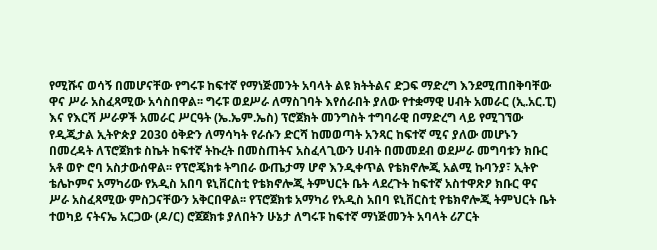የሚሹና ወሳኝ በመሆናቸው የግሩፑ ከፍተኛ የማነጅመንት አባላት ልዩ ክትትልና ድጋፍ ማድረግ እንደሚጠበቅባቸው ዋና ሥራ አስፈጻሚው አሳስበዋል፡፡ ግሩፑ ወደሥራ ለማስገባት እየሰራበት ያለው የተቋማዊ ሀብት አመራር (ኢ.አር.ፒ) እና የእርሻ ሥራዎች አመራር ሥርዓት (ኤ.ኤም.ኤስ) ፕሮጀክት መንግስት ተግባራዊ በማድረግ ላይ የሚገኘው የዲጂታል ኢትዮጵያ 2030 ዕቅድን ለማሳካት የራሱን ድርሻ ከመወጣት አንጻር ከፍተኛ ሚና ያለው መሆኑን በመረዳት ለፕሮጀክቱ ስኬት ከፍተኛ ትኩረት በመስጠትና አስፈላጊውን ሀብት በመመደብ ወደሥራ መግባቱን ክቡር አቶ ወዮ ሮባ አስታውሰዋል፡፡ የፕሮጄክቱ ትግበራ ውጤታማ ሆኖ እንዲቀጥል የቴክኖሎጂ አልሚ ኩባንያ፣ ኢትዮ ቴሌኮምና አማካሪው የአዲስ አበባ ዩኒቨርስቲ የቴክኖሎጂ ትምህርት ቤት ላደረጉት ከፍተኛ አስተዋጽዖ ክቡር ዋና ሥራ አስፈጻሚው ምስጋናቸውን አቅርበዋል፡፡ የፕሮጀክቱ አማካሪ የአዲስ አበባ ዩኒቨርስቲ የቴክኖሎጂ ትምህርት ቤት ተወካይ ናትናኤ አርጋው (ዶ/ር) ሮጀጀክቱ ያለበትን ሁኔታ ለግሩፑ ከፍተኛ ማነጅመንት አባላት ሪፖርት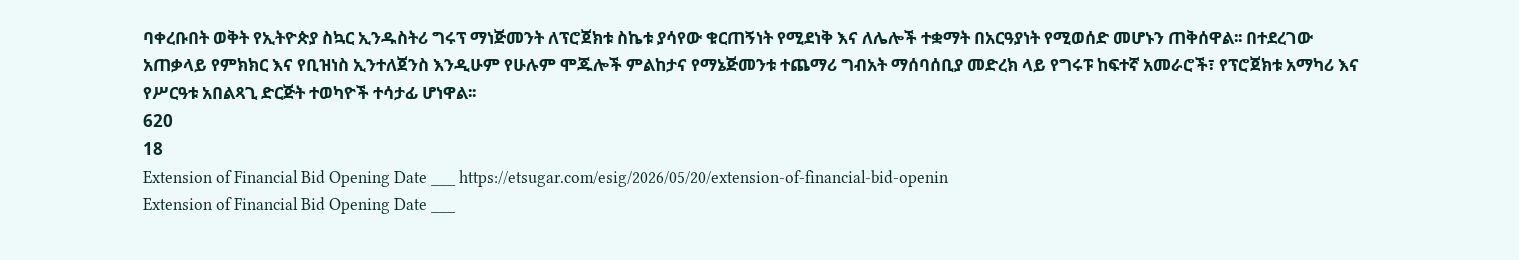ባቀረቡበት ወቅት የኢትዮጵያ ስኳር ኢንዱስትሪ ግሩፕ ማነጅመንት ለፕሮጀክቱ ስኬቱ ያሳየው ቁርጠኝነት የሚደነቅ እና ለሌሎች ተቋማት በአርዓያነት የሚወሰድ መሆኑን ጠቅሰዋል፡፡ በተደረገው አጠቃላይ የምክክር እና የቢዝነስ ኢንተለጀንስ እንዲሁም የሁሉም ሞጁሎች ምልከታና የማኔጅመንቱ ተጨማሪ ግብአት ማሰባሰቢያ መድረክ ላይ የግሩፑ ከፍተኛ አመራሮች፣ የፕሮጀክቱ አማካሪ እና የሥርዓቱ አበልጻጊ ድርጅት ተወካዮች ተሳታፊ ሆነዋል፡፡
620
18
Extension of Financial Bid Opening Date ___ https://etsugar.com/esig/2026/05/20/extension-of-financial-bid-openin
Extension of Financial Bid Opening Date ___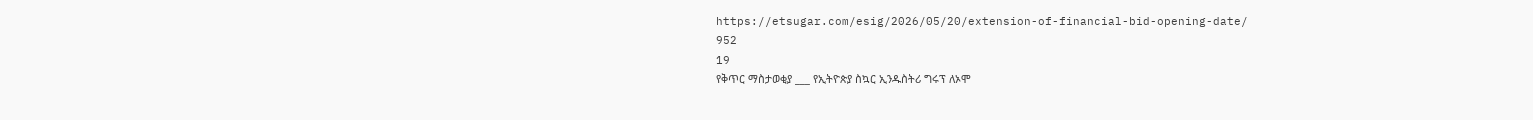https://etsugar.com/esig/2026/05/20/extension-of-financial-bid-opening-date/
952
19
የቅጥር ማስታወቂያ ___ የኢትዮጵያ ስኳር ኢንዱስትሪ ግሩፕ ለኦሞ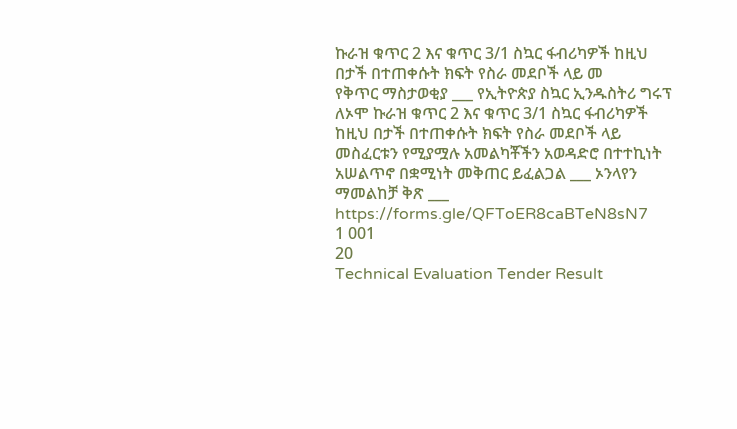ኩራዝ ቁጥር 2 እና ቁጥር 3/1 ስኳር ፋብሪካዎች ከዚህ በታች በተጠቀሱት ክፍት የስራ መደቦች ላይ መ
የቅጥር ማስታወቂያ ___ የኢትዮጵያ ስኳር ኢንዱስትሪ ግሩፕ ለኦሞ ኩራዝ ቁጥር 2 እና ቁጥር 3/1 ስኳር ፋብሪካዎች ከዚህ በታች በተጠቀሱት ክፍት የስራ መደቦች ላይ መስፈርቱን የሚያሟሉ አመልካቾችን አወዳድሮ በተተኪነት አሠልጥኖ በቋሚነት መቅጠር ይፈልጋል ___ ኦንላየን ማመልከቻ ቅጽ ___ https://forms.gle/QFToER8caBTeN8sN7
1 001
20
Technical Evaluation Tender Result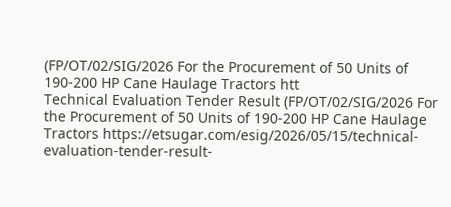(FP/OT/02/SIG/2026 For the Procurement of 50 Units of 190-200 HP Cane Haulage Tractors htt
Technical Evaluation Tender Result (FP/OT/02/SIG/2026 For the Procurement of 50 Units of 190-200 HP Cane Haulage Tractors https://etsugar.com/esig/2026/05/15/technical-evaluation-tender-result-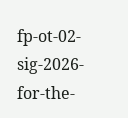fp-ot-02-sig-2026-for-the-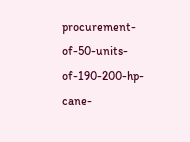procurement-of-50-units-of-190-200-hp-cane-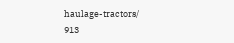haulage-tractors/
913